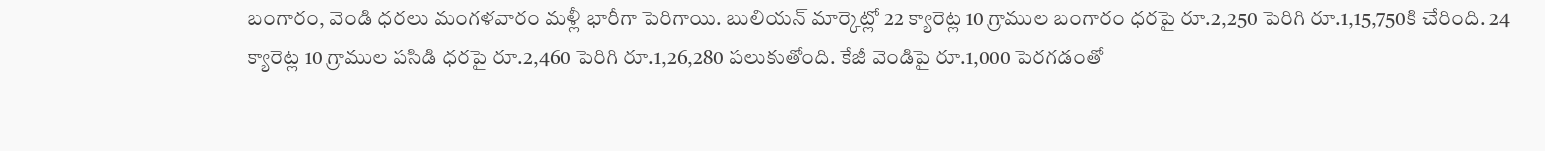బంగారం, వెండి ధరలు మంగళవారం మళ్లీ భారీగా పెరిగాయి. బులియన్ మార్కెట్లో 22 క్యారెట్ల 10 గ్రాముల బంగారం ధరపై రూ.2,250 పెరిగి రూ.1,15,750కి చేరింది. 24 క్యారెట్ల 10 గ్రాముల పసిడి ధరపై రూ.2,460 పెరిగి రూ.1,26,280 పలుకుతోంది. కేజీ వెండిపై రూ.1,000 పెరగడంతో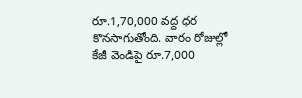రూ.1,70,000 వద్ద ధర కొనసాగుతోంది. వారం రోజుల్లో కేజీ వెండిపై రూ.7,000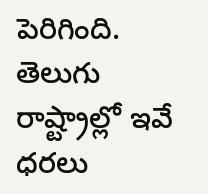పెరిగింది. తెలుగు రాష్ట్రాల్లో ఇవే ధరలు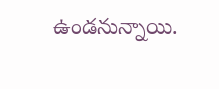ఉండనున్నాయి.